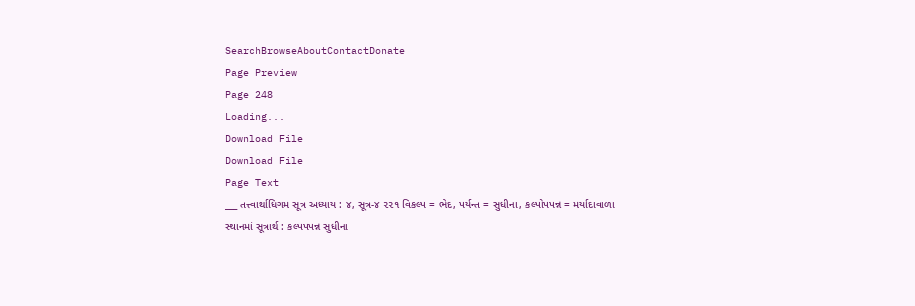SearchBrowseAboutContactDonate
Page Preview
Page 248
Loading...
Download File
Download File
Page Text
___ તત્ત્વાર્થાધિગમ સૂત્ર અધ્યાય : ૪, સૂત્ર-૪ ૨૨૧ વિકલ્પ = ભેદ, પર્યન્ત = સુધીના, કલ્પોપપન્ન = મર્યાદાવાળા સ્થાનમાં સૂત્રાર્થ : કલ્પપપન્ન સુધીના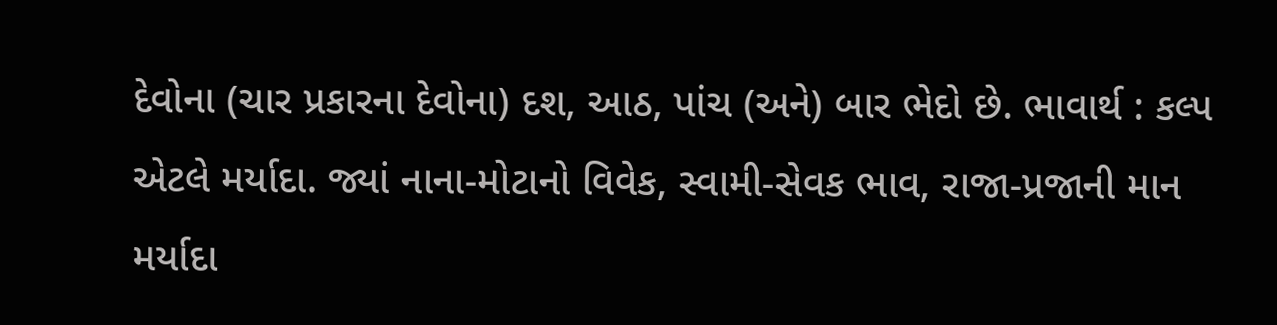દેવોના (ચાર પ્રકારના દેવોના) દશ, આઠ, પાંચ (અને) બાર ભેદો છે. ભાવાર્થ : કલ્પ એટલે મર્યાદા. જ્યાં નાના-મોટાનો વિવેક, સ્વામી-સેવક ભાવ, રાજા-પ્રજાની માન મર્યાદા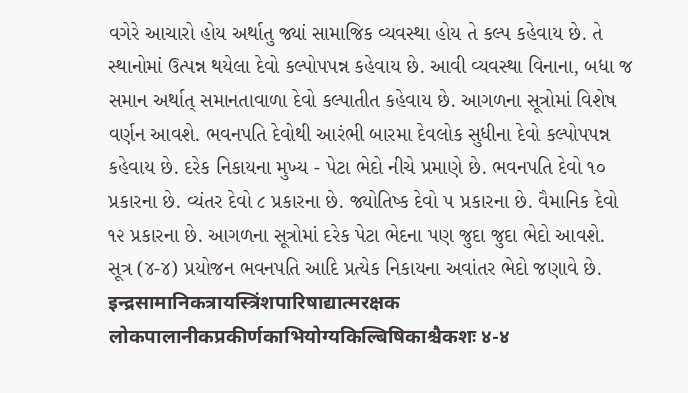વગેરે આચારો હોય અર્થાતુ જ્યાં સામાજિક વ્યવસ્થા હોય તે કલ્પ કહેવાય છે. તે સ્થાનોમાં ઉત્પન્ન થયેલા દેવો કલ્પોપપન્ન કહેવાય છે. આવી વ્યવસ્થા વિનાના, બધા જ સમાન અર્થાત્ સમાનતાવાળા દેવો કલ્પાતીત કહેવાય છે. આગળના સૂત્રોમાં વિશેષ વર્ણન આવશે. ભવનપતિ દેવોથી આરંભી બારમા દેવલોક સુધીના દેવો કલ્પોપપન્ન કહેવાય છે. દરેક નિકાયના મુખ્ય - પેટા ભેદો નીચે પ્રમાણે છે. ભવનપતિ દેવો ૧૦ પ્રકારના છે. વ્યંતર દેવો ૮ પ્રકારના છે. જ્યોતિષ્ક દેવો ૫ પ્રકારના છે. વૈમાનિક દેવો ૧૨ પ્રકારના છે. આગળના સૂત્રોમાં દરેક પેટા ભેદના પણ જુદા જુદા ભેદો આવશે. સૂત્ર (૪-૪) પ્રયોજન ભવનપતિ આદિ પ્રત્યેક નિકાયના અવાંતર ભેદો જણાવે છે. इन्द्रसामानिकत्रायस्त्रिंशपारिषाद्यात्मरक्षक लोकपालानीकप्रकीर्णकाभियोग्यकिल्बिषिकाश्चैकशः ४-४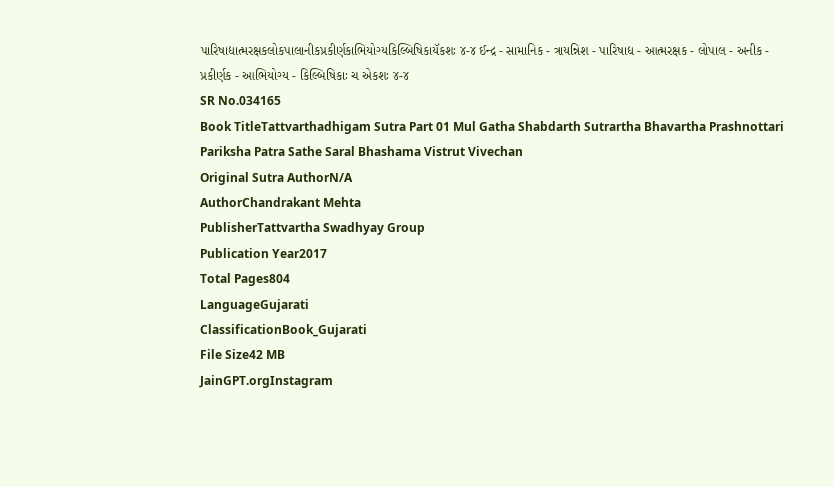પારિષાદ્યાત્મરક્ષકલોકપાલાનીકપ્રકીર્ણકાભિયોગ્યકિલ્બિષિકાયૅકશઃ ૪-૪ ઈન્દ્ર - સામાનિક - ત્રાયન્નિશ - પારિષાદ્ય - આત્મરક્ષક - લોપાલ - અનીક - પ્રકીર્ણક - આભિયોગ્ય - કિલ્બિષિકાઃ ચ એકશઃ ૪-૪
SR No.034165
Book TitleTattvarthadhigam Sutra Part 01 Mul Gatha Shabdarth Sutrartha Bhavartha Prashnottari Pariksha Patra Sathe Saral Bhashama Vistrut Vivechan
Original Sutra AuthorN/A
AuthorChandrakant Mehta
PublisherTattvartha Swadhyay Group
Publication Year2017
Total Pages804
LanguageGujarati
ClassificationBook_Gujarati
File Size42 MB
JainGPT.orgInstagram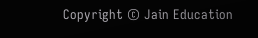Copyright © Jain Education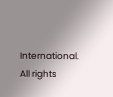International. All rights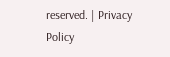reserved. | Privacy Policy